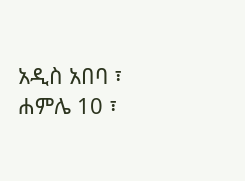አዲስ አበባ ፣ ሐምሌ 10 ፣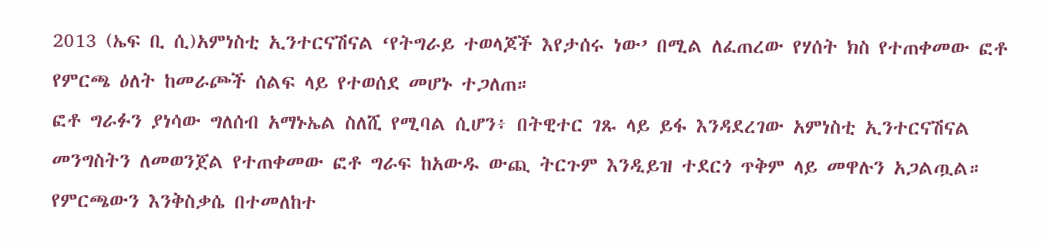2013 (ኤፍ ቢ ሲ)አምነስቲ ኢንተርናሽናል ‘የትግራይ ተወላጆች እየታሰሩ ነው’ በሚል ለፈጠረው የሃሰት ክስ የተጠቀመው ፎቶ የምርጫ ዕለት ከመራጮች ሰልፍ ላይ የተወሰደ መሆኑ ተጋለጠ።
ፎቶ ግራፉን ያነሳው ግለሰብ አማኑኤል ስለሺ የሚባል ሲሆን፥ በትዊተር ገጹ ላይ ይፋ እንዳደረገው አምነስቲ ኢንተርናሽናል መንግስትን ለመወንጀል የተጠቀመው ፎቶ ግራፍ ከአውዱ ውጪ ትርጉም እንዲይዝ ተደርጎ ጥቅም ላይ መዋሉን አጋልጧል።
የምርጫውን እንቅስቃሴ በተመለከተ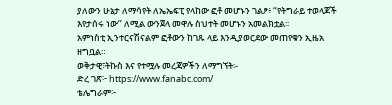ያለውን ሁኔታ ለማሳየት ለኤኤፍፒ የላከው ፎቶ መሆኑን ገልፆ፥ ‘‘የትግራይ ተወላጆች እየታሰሩ ነው’’ ለሚል ውንጀላ መዋሉ ስህተት መሆኑን አመልክቷል፡፡
አምነስቲ ኢንተርናሽናልም ፎቶውን ከገጹ ላይ እንዲያወርደው መጠየቁን ኢዜአ ዘግቧል።
ወቅታዊ፣ትኩስ እና የተሟሉ መረጃዎችን ለማግኘት፡-
ድረ ገጽ፦ https://www.fanabc.com/
ቴሌግራም፦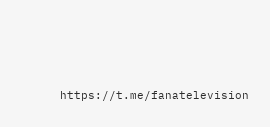https://t.me/fanatelevision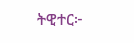ትዊተር፦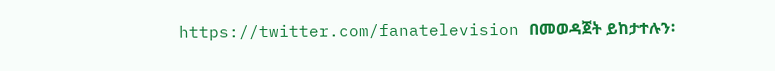https://twitter.com/fanatelevision በመወዳጀት ይከታተሉን፡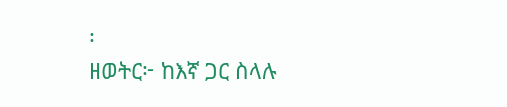፡
ዘወትር፦ ከእኛ ጋር ስላሉ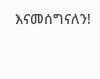እናመሰግናለን!